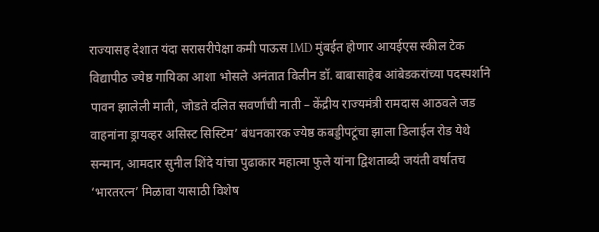राज्यासह देशात यंदा सरासरीपेक्षा कमी पाऊस IMD मुंबईत होणार आयईएस स्कील टेक विद्यापीठ ज्येष्ठ गायिका आशा भोसले अनंतात विलीन डॉ. बाबासाहेब आंबेडकरांच्या पदस्पर्शाने पावन झालेली माती, जोडते दलित सवर्णांची नाती – केंद्रीय राज्यमंत्री रामदास आठवले जड वाहनांना ड्रायव्हर असिस्ट सिस्टिम’ बंधनकारक ज्येष्ठ कबड्डीपटूंचा झाला डिलाईल रोड येथे सन्मान, आमदार सुनील शिंदे यांचा पुढाकार महात्मा फुले यांना द्विशताब्दी जयंती वर्षातच ‘भारतरत्न’ मिळावा यासाठी विशेष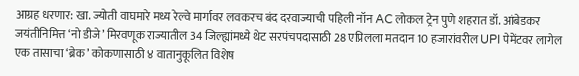आग्रह धरणार: खा. ज्योती वाघमारे मध्य रेल्वे मार्गावर लवकरच बंद दरवाज्याची पहिली नॉन AC लोकल ट्रेन पुणे शहरात डॉ. आंबेडकर जयंतीनिमित्त ‘नो डीजे’ मिरवणूक राज्यातील 34 जिल्ह्यांमध्ये थेट सरपंचपदासाठी 28 एप्रिलला मतदान 10 हजारांवरील UPI पेमेंटवर लागेल एक तासाचा ‘ब्रेक’ कोकणासाठी ४ वातानुकूलित विशेष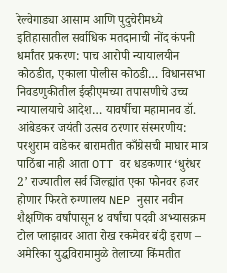रेल्वेगाड्या आसाम आणि पुदुचेरीमध्ये इतिहासातील सर्वाधिक मतदानाची नोंद कंपनी धर्मांतर प्रकरण: पाच आरोपी न्यायालयीन कोठडीत, एकाला पोलीस कोठडी… विधानसभा निवडणुकीतील ईव्हीएमच्या तपासणीचे उच्च न्यायालयाचे आदेश… यावर्षीचा महामानव डॉ. आंबेडकर जयंती उत्सव ठरणार संस्मरणीय: परशुराम वाडेकर बारामतीत काँग्रेसची माघार मात्र पाठिंबा नाही आता OTT वर धडकणार ‘धुरंधर 2’ राज्यातील सर्व जिल्ह्यांत एका फोनवर हजर होणार फिरते रुग्णालय NEP नुसार नवीन शैक्षणिक वर्षांपासून ४ वर्षांचा पदवी अभ्यासक्रम टोल प्लाझावर आता रोख रकमेवर बंदी इराण – अमेरिका युद्धविरामामुळे तेलाच्या किंमतीत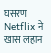घसरण Netflix ने खास लहान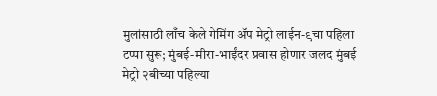मुलांसाठी लाँच केले गेमिंग ॲप मेट्रो लाईन-९चा पहिला टप्पा सुरू; मुंबई-मीरा-भाईंदर प्रवास होणार जलद मुंबई मेट्रो २बीच्या पहिल्या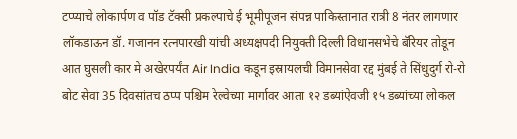टप्प्याचे लोकार्पण व पॉड टॅक्सी प्रकल्पाचे ई भूमीपूजन संपन्न पाकिस्तानात रात्री 8 नंतर लागणार लॉकडाऊन डॉ. गजानन रत्नपारखी यांची अध्यक्षपदी नियुक्ती दिल्ली विधानसभेचे बॅरियर तोडून आत घुसली कार मे अखेरपर्यंत Air India कडून इस्रायलची विमानसेवा रद्द मुंबई ते सिंधुदुर्ग रो-रो बोट सेवा 35 दिवसांतच ठप्प पश्चिम रेल्वेच्या मार्गावर आता १२ डब्यांऐवजी १५ डब्यांच्या लोकल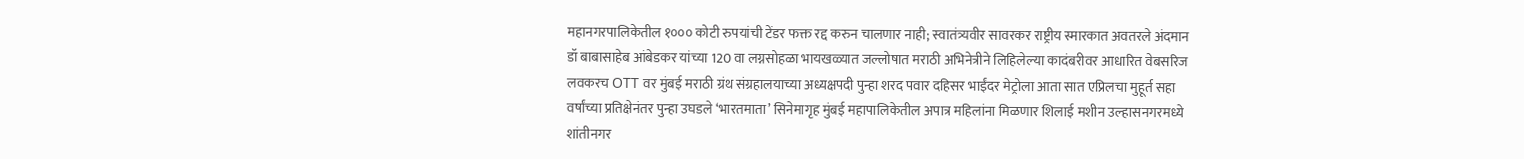महानगरपालिकेतील १००० कोटी रुपयांची टेंडर फक्त रद्द करुन चालणार नाही; स्वातंत्र्यवीर सावरकर राष्ट्रीय स्मारकात अवतरले अंदमान डॉ बाबासाहेब आंबेडकर यांच्या 120 वा लग्नसोहळा भायखळ्यात जल्लोषात मराठी अभिनेत्रीने लिहिलेल्या कादंबरीवर आधारित वेबसरिज लवकरच OTT वर मुंबई मराठी ग्रंथ संग्रहालयाच्या अध्यक्षपदी पुन्हा शरद पवार दहिसर भाईंदर मेट्रोला आता सात एप्रिलचा मुहूर्त सहा वर्षांच्या प्रतिक्षेनंतर पुन्हा उघडले ‘भारतमाता’ सिनेमागृह मुंबई महापालिकेतील अपात्र महिलांना मिळणार शिलाई मशीन उल्हासनगरमध्ये शांतीनगर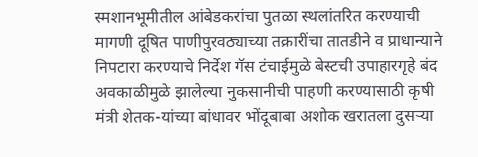स्मशानभूमीतील आंबेडकरांचा पुतळा स्थलांतरित करण्याची मागणी दूषित पाणीपुरवठ्याच्या तक्रारींचा तातडीने व प्राधान्याने निपटारा करण्याचे निर्देश गॅस टंचाईमुळे बेस्टची उपाहारगृहे बंद अवकाळीमुळे झालेल्या नुकसानीची पाहणी करण्यासाठी कृषी मंत्री शेतक-यांच्या बांधावर भोंदूबाबा अशोक खरातला दुसऱ्या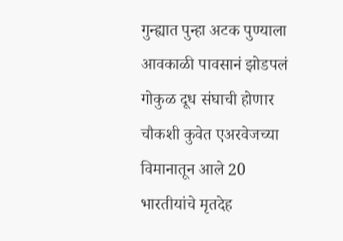गुन्ह्यात पुन्हा अटक पुण्याला आवकाळी पावसानं झोडपलं गोकुळ दूध संघाची होणार चौकशी कुवेत एअरवेजच्या विमानातून आले 20 भारतीयांचे मृतदेह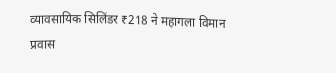व्यावसायिक सिलिंडर ₹218 ने महागला विमान प्रवास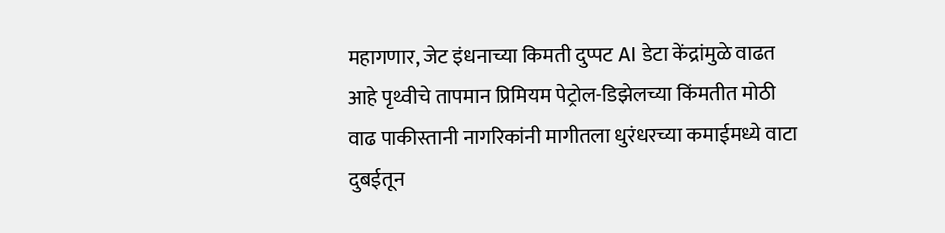महागणार, जेट इंधनाच्या किमती दुप्पट AI डेटा केंद्रांमुळे वाढत आहे पृथ्वीचे तापमान प्रिमियम पेट्रोल-डिझेलच्या किंमतीत मोठी वाढ पाकीस्तानी नागरिकांनी मागीतला धुरंधरच्या कमाईमध्ये वाटा दुबईतून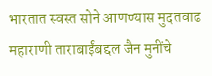भारतात स्वस्त सोने आणण्यास मुदतवाढ महाराणी ताराबाईंबद्दल जैन मुनींचे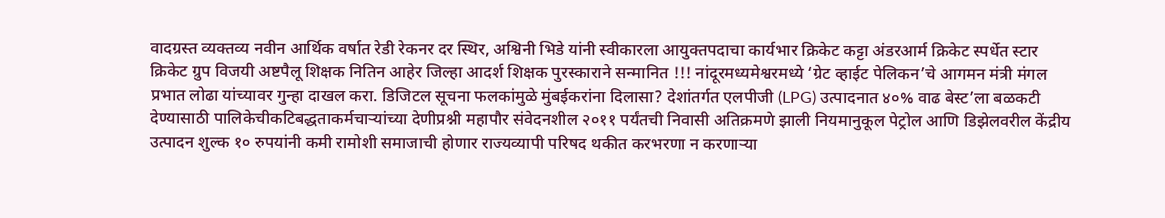वादग्रस्त व्यक्तव्य नवीन आर्थिक वर्षात रेडी रेकनर दर स्थिर, अश्विनी भिडे यांनी स्वीकारला आयुक्तपदाचा कार्यभार क्रिकेट कट्टा अंडरआर्म क्रिकेट स्पर्धेत स्टार क्रिकेट ग्रुप विजयी अष्टपैलू शिक्षक नितिन आहेर जिल्हा आदर्श शिक्षक पुरस्काराने सन्मानित !!! नांदूरमध्यमेश्वरमध्ये ‘ग्रेट व्हाईट पेलिकन’चे आगमन मंत्री मंगल प्रभात लोढा यांच्यावर गुन्हा दाखल करा. डिजिटल सूचना फलकांमुळे मुंबईकरांना दिलासा? देशांतर्गत एलपीजी (LPG) उत्पादनात ४०% वाढ बेस्ट’ला बळकटी देण्यासाठी पालिकेचीकटिबद्धताकर्मचाऱ्यांच्या देणीप्रश्नी महापौर संवेदनशील २०११ पर्यंतची निवासी अतिक्रमणे झाली नियमानुकूल पेट्रोल आणि डिझेलवरील केंद्रीय उत्पादन शुल्क १० रुपयांनी कमी रामोशी समाजाची होणार राज्यव्यापी परिषद थकीत करभरणा न करणाऱ्या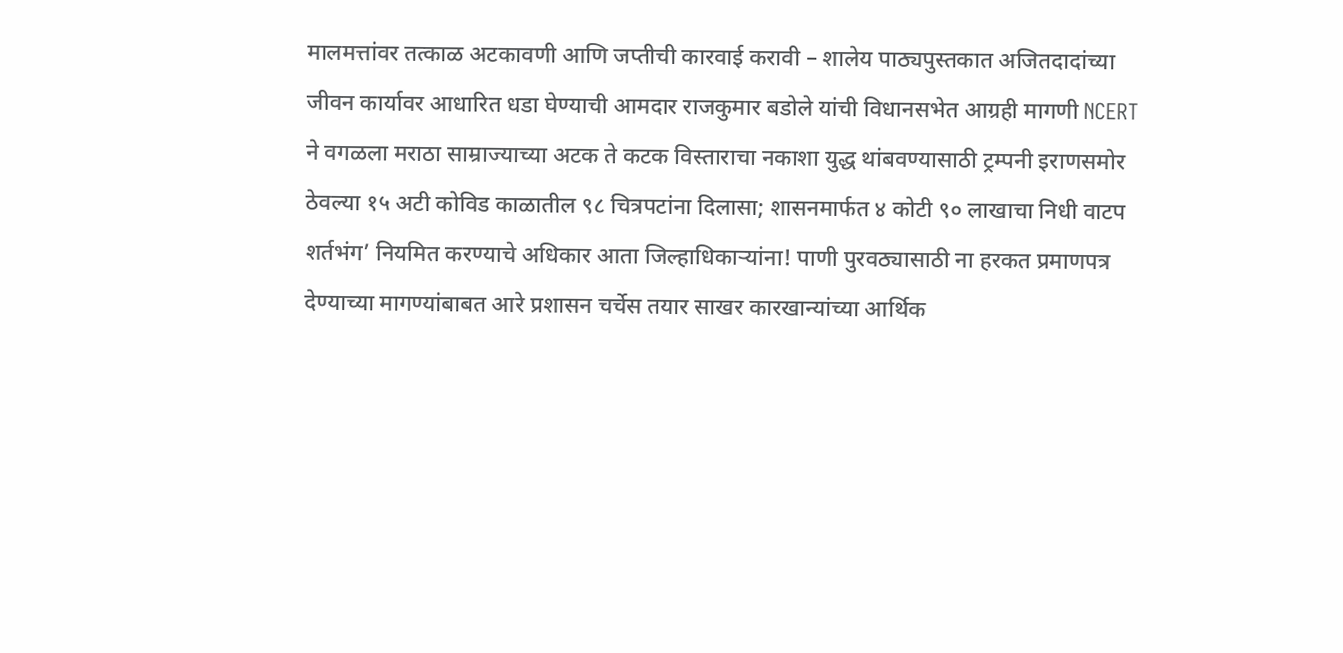मालमत्तांवर तत्काळ अटकावणी आणि जप्तीची कारवाई करावी – शालेय पाठ्यपुस्तकात अजितदादांच्या जीवन कार्यावर आधारित धडा घेण्याची आमदार राजकुमार बडोले यांची विधानसभेत आग्रही मागणी NCERT ने वगळला मराठा साम्राज्याच्या अटक ते कटक विस्ताराचा नकाशा युद्ध थांबवण्यासाठी ट्रम्पनी इराणसमोर ठेवल्या १५ अटी कोविड काळातील ९८ चित्रपटांना दिलासा; शासनमार्फत ४ कोटी ९० लाखाचा निधी वाटप शर्तभंग’ नियमित करण्याचे अधिकार आता जिल्हाधिकार्‍यांना! पाणी पुरवठ्यासाठी ना हरकत प्रमाणपत्र देण्याच्या मागण्यांबाबत आरे प्रशासन चर्चेस तयार साखर कारखान्यांच्या आर्थिक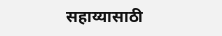सहाय्यासाठी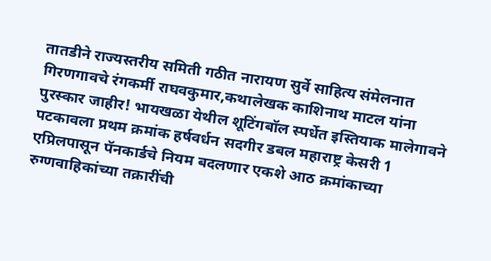तातडीने राज्यस्तरीय समिती गठीत नारायण सुर्वे साहित्य संमेलनात गिरणगावचे रंगकर्मी राघवकुमार,कथालेखक काशिनाथ माटल यांना पुरस्कार जाहीर! भायखळा येथील शूटिंगबॉल स्पर्धेत इस्तियाक मालेगावने पटकावला प्रथम क्रमांक हर्षवर्धन सदगीर डबल महाराष्ट्र केसरी 1 एप्रिलपासून पॅनकार्डचे नियम बदलणार एकशे आठ क्रमांकाच्या रुग्णवाहिकांच्या तक्रारींची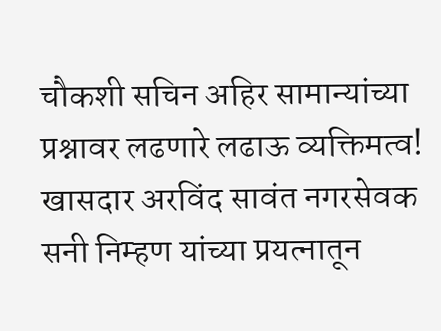चौकशी सचिन अहिर सामान्यांच्या प्रश्नावर लढणारे लढाऊ व्यक्तिमत्व! खासदार अरविंद सावंत नगरसेवक सनी निम्हण यांच्या प्रयत्नातून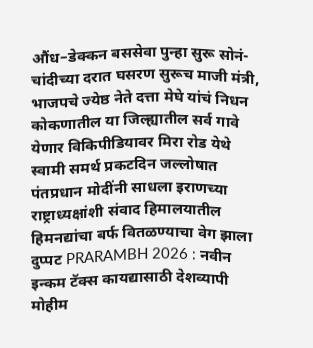औंध–डेक्कन बससेवा पुन्हा सुरू सोनं-चांदीच्या दरात घसरण सुरूच माजी मंत्री, भाजपचे ज्येष्ठ नेते दत्ता मेघे यांचं निधन कोकणातील या जिल्ह्यातील सर्व गावे येणार विकिपीडियावर मिरा रोड येथे स्वामी समर्थ प्रकटदिन जल्लोषात पंतप्रधान मोदींनी साधला इराणच्या राष्ट्राध्यक्षांशी संवाद हिमालयातील हिमनद्यांचा बर्फ वितळण्याचा वेग झाला दुप्पट PRARAMBH 2026 : नवीन इन्कम टॅक्स कायद्यासाठी देशव्यापी मोहीम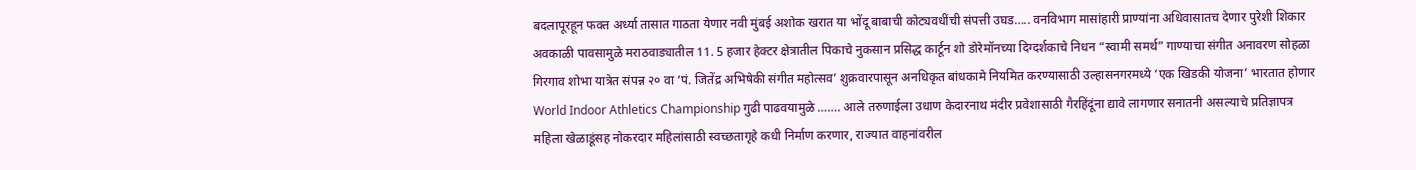बदलापूरहून फक्त अर्ध्या तासात गाठता येणार नवी मुंबई अशोक खरात या भोंदू बाबाची कोट्यवधींची संपत्ती उघड….. वनविभाग मासांहारी प्राण्यांना अधिवासातच देणार पुरेशी शिकार अवकाळी पावसामुळे मराठवाड्यातील 11. 5 हजार हेक्टर क्षेत्रातील पिकाचे नुकसान प्रसिद्ध कार्टून शो डोरेमॉनच्या‌ दिग्दर्शकाचे निधन “स्वामी समर्थ” गाण्याचा संगीत अनावरण सोहळा गिरगाव शोभा यात्रेत संपन्न २० वा ‘पं. जितेंद्र अभिषेकी संगीत महोत्सव’ शुक्रवारपासून अनधिकृत बांधकामे नियमित करण्यासाठी उल्हासनगरमध्ये ‘एक खिडकी योजना’ भारतात होणार World Indoor Athletics Championship गुढी पाढवयामुळे ……. आले तरुणाईला उधाण केदारनाथ मंदीर प्रवेशासाठी गैरहिंदूंना द्यावे लागणार सनातनी असल्याचे प्रतिज्ञापत्र महिला खेळाडूंसह नोकरदार महिलांसाठी स्वच्छतागृहे कधी निर्माण करणार, राज्यात वाहनांवरील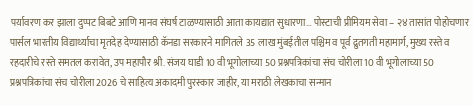पर्यावरण कर झाला दुप्पट बिबटे आणि मानव संघर्ष टाळण्यासाठी आता कायद्यात सुधारणा… पोस्टाची प्रीमियम सेवा – २४ तासांत पोहोचणार पार्सल भारतीय विद्यार्थ्याचा मृतदेह देण्यासाठी कॅनडा सरकारने मागितले 35 लाख मुंबईतील पश्चिम व पूर्व द्रुतगती महामार्ग, मुख्य रस्ते व रहदारीचे रस्‍ते समतल करावेत, उप महापौर श्री. संजय घाडी 10 वी भूगोलाच्या 50 प्रश्नपत्रिकांचा संच चोरीला 10 वी भूगोलाच्या 50 प्रश्नपत्रिकांचा संच चोरीला 2026 चे साहित्य अकादमी पुरस्कार जाहीर, या मराठी लेखकाचा सन्मान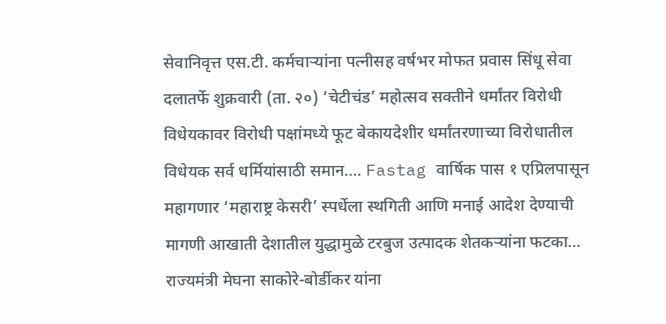सेवानिवृत्त एस.टी. कर्मचाऱ्यांना पत्नीसह वर्षभर मोफत प्रवास सिंधू सेवा दलातर्फे शुक्रवारी (ता. २०) ‘चेटीचंड’ महोत्सव सक्तीने धर्मांतर विरोधी विधेयकावर विरोधी पक्षांमध्ये फूट बेकायदेशीर धर्मांतरणाच्या विरोधातील विधेयक सर्व धर्मियांसाठी समान…. Fastag वार्षिक पास १ एप्रिलपासून महागणार ‘महाराष्ट्र केसरी’ स्पर्धेला स्थगिती आणि मनाई आदेश देण्याची मागणी आखाती देशातील युद्धामुळे टरबुज उत्पादक शेतकऱ्यांना फटका… राज्यमंत्री मेघना साकोरे-बोर्डीकर यांना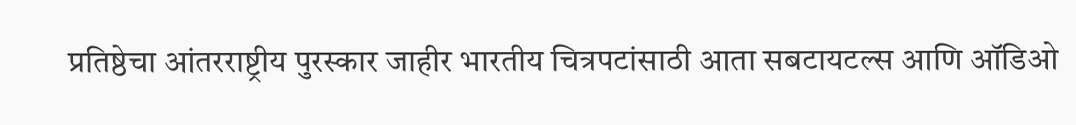प्रतिष्ठेचा आंतरराष्ट्रीय पुरस्कार जाहीर भारतीय चित्रपटांसाठी आता सबटायटल्स आणि ऑडिओ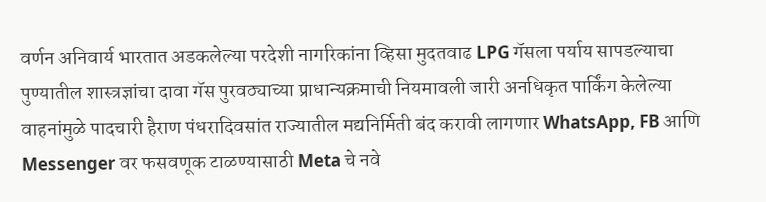वर्णन अनिवार्य भारतात अडकलेल्या परदेशी नागरिकांना व्हिसा मुदतवाढ LPG गॅसला पर्याय सापडल्याचा पुण्यातील शास्त्रज्ञांचा दावा गॅस पुरवठ्याच्या प्राधान्यक्रमाची नियमावली जारी अनधिकृत पार्किंग केलेल्या वाहनांमुळे पादचारी हैराण पंधरादिवसांत राज्यातील मद्यनिर्मिती बंद करावी लागणार WhatsApp, FB आणि Messenger वर फसवणूक टाळण्यासाठी Meta चे नवे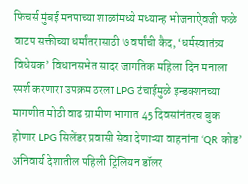फिचर्स मुंबई मनपाच्या शाळांमध्ये मध्यान्ह भोजनाऐवजी फळे वाटप सक्तीच्या धर्मांतरासाठी ७ वर्षांची कैद, ‘धर्मस्वातंत्र्य विधेयक’ विधानसभेत सादर जागतिक महिला दिन मनाला स्पर्श करणारा उपक्रम ठरला LPG टंचाईमुळे इन्डक्शनच्या मागणीत मोठी वाढ ग्रामीण भागात 45 दिवसांनंतरच बुक होणार LPG सिलेंडर प्रवासी सेवा देणाऱ्या वाहनांना ‘QR कोड’ अनिवार्य देशातील पहिली ट्रिलियन डॉलर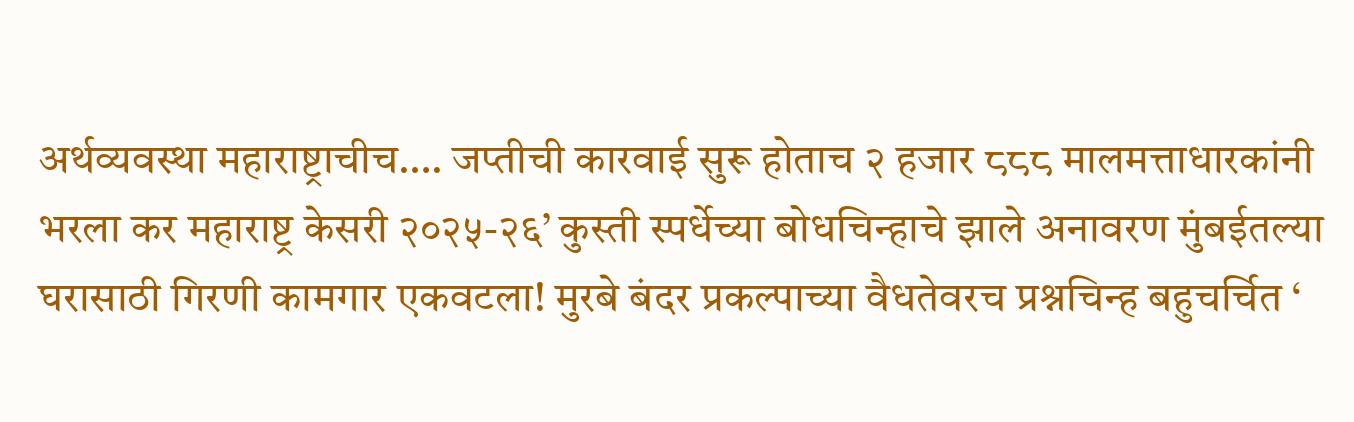अर्थव्यवस्था महाराष्ट्राचीच…. जप्तीची कारवाई सुरू होताच २ हजार ८८८ मालमत्ताधारकांनी भरला कर महाराष्ट्र केसरी २०२५-२६’ कुस्ती स्पर्धेच्या बोधचिन्हाचे झाले अनावरण मुंबईतल्या घरासाठी गिरणी कामगार एकवटला! मुरबे बंदर प्रकल्पाच्या वैधतेवरच प्रश्नचिन्ह बहुचर्चित ‘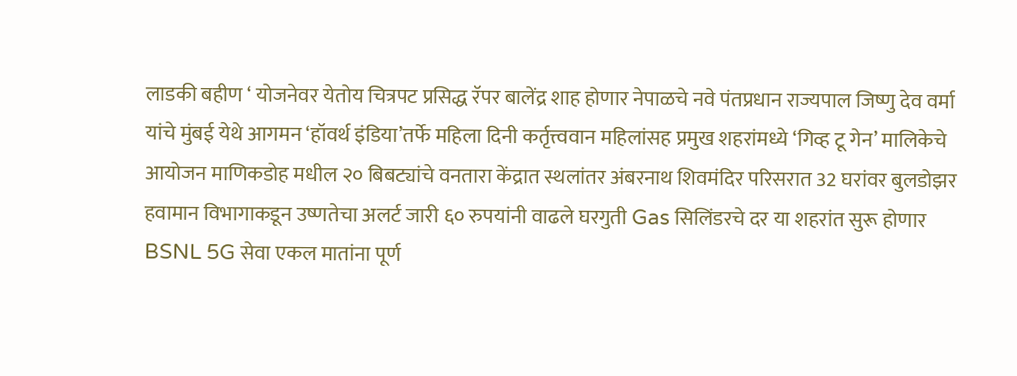लाडकी बहीण ‘ योजनेवर येतोय चित्रपट प्रसिद्ध रॅपर बालेंद्र शाह होणार नेपाळचे नवे पंतप्रधान राज्यपाल जिष्णु देव वर्मा यांचे मुंबई येथे आगमन ‘हॉवर्थ इंडिया’तर्फे महिला दिनी कर्तृत्त्ववान महिलांसह प्रमुख शहरांमध्ये ‘गिव्ह टू गेन’ मालिकेचे आयोजन माणिकडोह मधील २० बिबट्यांचे वनतारा केंद्रात स्थलांतर अंबरनाथ शिवमंदिर परिसरात 32 घरांवर बुलडोझर हवामान विभागाकडून उष्णतेचा अलर्ट जारी ६० रुपयांनी वाढले घरगुती Gas सिलिंडरचे दर या शहरांत सुरू होणार BSNL 5G सेवा एकल मातांना पूर्ण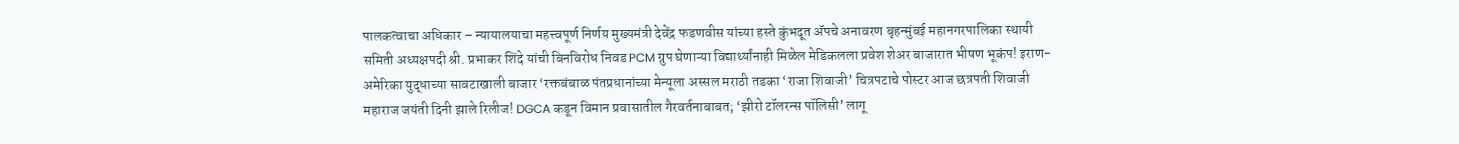पालकत्वाचा अधिकार – न्यायालयाचा महत्त्वपूर्ण निर्णय मुख्यमंत्री देवेंद्र फडणवीस यांच्या हस्ते कुंभदूत ॲपचे अनावरण बृहन्‍मुंबई महानगरपालिका स्‍थायी समिती अध्यक्षपदी श्री. प्रभाकर शिंदे यांची बिनविरोध निवड PCM ग्रुप घेणाऱ्या विद्यार्थ्यांनाही मिळेल मेडिकलला प्रवेश शेअर बाजारात भीषण भूकंप! इराण-अमेरिका युद्धाच्या सावटाखाली बाजार ‘रक्तबंबाळ पंतप्रधानांच्या मेन्यूला अस्सल मराठी तडका ‘राजा शिवाजी’ चित्रपटाचे पोस्टर आज छत्रपती शिवाजी महाराज जयंती दिनी झाले रिलीज! DGCA कडून विमान प्रवासातील गैरवर्तनाबाबत; ‘झीरो टॉलरन्स पॉलिसी’ लागू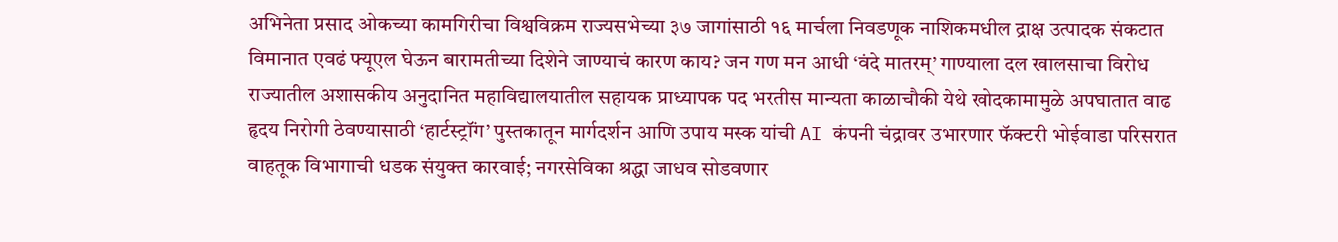अभिनेता प्रसाद ओकच्या कामगिरीचा विश्वविक्रम राज्यसभेच्या ३७ जागांसाठी १६ मार्चला निवडणूक नाशिकमधील द्राक्ष उत्पादक संकटात विमानात एवढं फ्यूएल घेऊन बारामतीच्या दिशेने जाण्याचं कारण काय? जन गण मन आधी ‘वंदे मातरम्’ गाण्याला दल खालसाचा विरोध राज्यातील अशासकीय अनुदानित महाविद्यालयातील सहायक प्राध्यापक पद भरतीस मान्यता काळाचौकी येथे खोदकामामुळे अपघातात वाढ हृदय निरोगी ठेवण्यासाठी ‘हार्टस्ट्रॉंग’ पुस्तकातून मार्गदर्शन आणि उपाय मस्क यांची AI कंपनी चंद्रावर उभारणार फॅक्टरी भोईवाडा परिसरात वाहतूक विभागाची धडक संयुक्त कारवाई; नगरसेविका श्रद्धा जाधव सोडवणार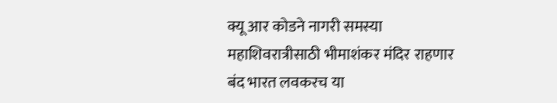क्यू आर कोडने नागरी समस्या महाशिवरात्रीसाठी भीमाशंकर मंदिर राहणार बंद भारत लवकरच या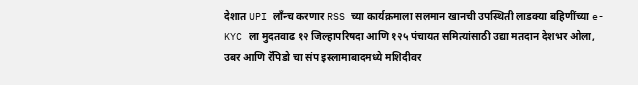देशात UPI लाँन्च करणार RSS च्या कार्यक्रमाला सलमान खानची उपस्थिती लाडक्या बहिणींच्या e-KYC ला मुदतवाढ १२ जिल्हापरिषदा आणि १२५ पंचायत समित्यांसाठी उद्या मतदान देशभर ओला, उबर आणि रॅपिडो चा संप इस्लामाबादमध्ये मशिदीवर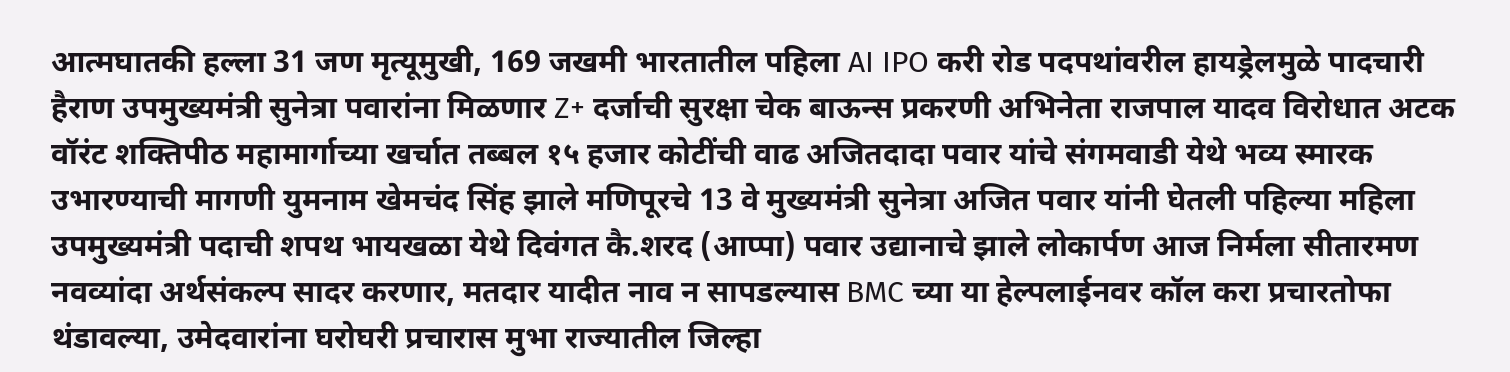आत्मघातकी हल्ला 31 जण मृत्यूमुखी, 169 जखमी भारतातील पहिला AI IPO करी रोड पदपथांवरील हायड्रेलमुळे पादचारी हैराण उपमुख्यमंत्री सुनेत्रा पवारांना मिळणार Z+ दर्जाची सुरक्षा चेक बाऊन्स प्रकरणी अभिनेता राजपाल यादव विरोधात अटक वॉरंट शक्तिपीठ महामार्गाच्या खर्चात तब्बल १५ हजार कोटींची वाढ अजितदादा पवार यांचे संगमवाडी येथे भव्य स्मारक उभारण्याची मागणी युमनाम खेमचंद सिंह झाले मणिपूरचे 13 वे मुख्यमंत्री सुनेत्रा अजित पवार यांनी घेतली पहिल्या महिला उपमुख्यमंत्री पदाची शपथ भायखळा येथे दिवंगत कै.शरद (आप्पा) पवार उद्यानाचे झाले लोकार्पण आज निर्मला सीतारमण नवव्यांदा अर्थसंकल्प सादर करणार, मतदार यादीत नाव न सापडल्यास BMC च्या या हेल्पलाईनवर कॉल करा प्रचारतोफा थंडावल्या, उमेदवारांना घरोघरी प्रचारास मुभा राज्यातील जिल्हा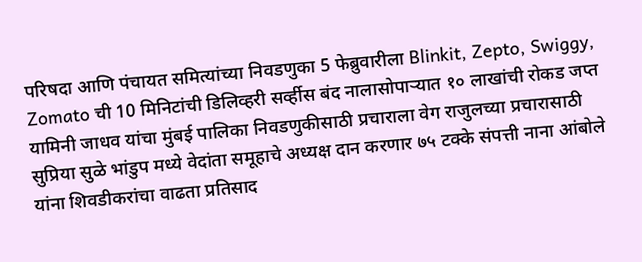परिषदा आणि पंचायत समित्यांच्या निवडणुका 5 फेब्रुवारीला Blinkit, Zepto, Swiggy, Zomato ची 10 मिनिटांची डिलिव्हरी सर्व्हीस बंद नालासोपार्‍यात १० लाखांची रोकड जप्त यामिनी जाधव यांचा मुंबई पालिका निवडणुकीसाठी प्रचाराला वेग राजुलच्या प्रचारासाठी सुप्रिया सुळे भांडुप मध्ये वेदांता समूहाचे अध्यक्ष दान करणार ७५ टक्के संपत्ती नाना आंबोले यांना शिवडीकरांचा वाढता प्रतिसाद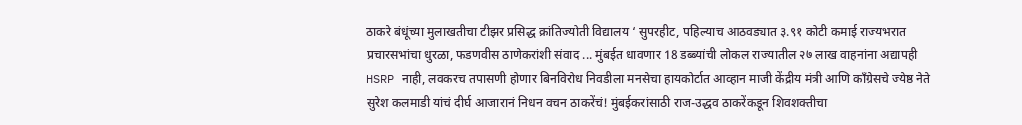ठाकरे बंधूंच्या मुलाखतीचा टीझर प्रसिद्ध क्रांतिज्योती विद्यालय ‘ सुपरहीट, पहिल्याच आठवड्यात ३.९१ कोटी कमाई राज्यभरात प्रचारसभांचा धुरळा, फडणवीस ठाणेकरांशी संवाद ... मुंबईत धावणार 18 डब्ब्यांची लोकल राज्यातील २७ लाख वाहनांना अद्यापही HSRP नाही, लवकरच तपासणी होणार बिनविरोध निवडीला मनसेचा हायकोर्टात आव्हान माजी केंद्रीय मंत्री आणि काँग्रेसचे ज्येष्ठ नेते सुरेश कलमाडी यांचं दीर्घ आजारानं निधन वचन ठाकरेंचं! मुंबईकरांसाठी राज-उद्धव ठाकरेंकडून शिवशक्तीचा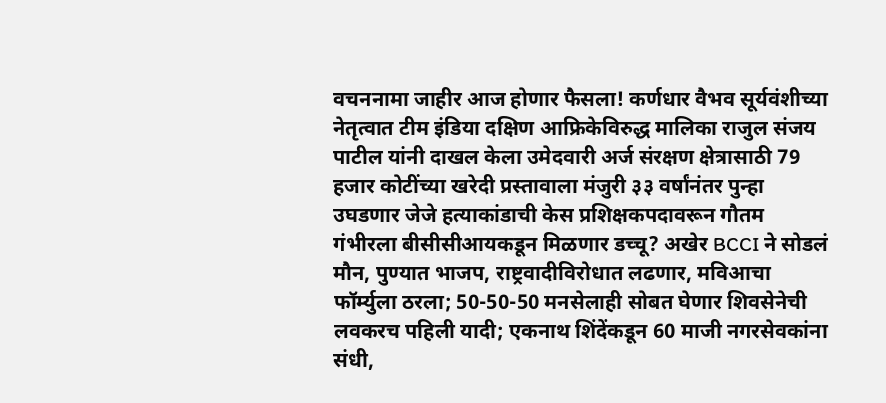वचननामा जाहीर आज होणार फैसला! कर्णधार वैभव सूर्यवंशीच्या नेतृत्वात टीम इंडिया दक्षिण आफ्रिकेविरुद्ध मालिका राजुल संजय पाटील यांनी दाखल केला उमेदवारी अर्ज संरक्षण क्षेत्रासाठी 79 हजार कोटींच्या खरेदी प्रस्तावाला मंजुरी ३३ वर्षांनंतर पुन्हा उघडणार जेजे हत्याकांडाची केस प्रशिक्षकपदावरून गौतम गंभीरला बीसीसीआयकडून मिळणार डच्चू? अखेर BCCI ने सोडलं मौन, पुण्यात भाजप, राष्ट्रवादीविरोधात लढणार, मविआचा फॉर्म्युला ठरला; 50-50-50 मनसेलाही सोबत घेणार शिवसेनेची लवकरच पहिली यादी; एकनाथ शिंदेंकडून 60 माजी नगरसेवकांना संधी,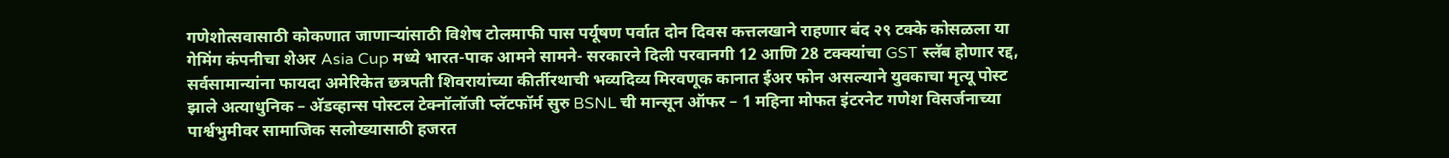गणेशोत्सवासाठी कोकणात जाणाऱ्यांसाठी विशेष टोलमाफी पास पर्यूषण पर्वात दोन दिवस कत्तलखाने राहणार बंद २९ टक्के कोसळला या गेमिंग कंपनीचा शेअर Asia Cup मध्ये भारत-पाक आमने सामने- सरकारने दिली परवानगी 12 आणि 28 टक्क्यांचा GST स्लॅब होणार रद्द, सर्वसामान्यांना फायदा अमेरिकेत छत्रपती शिवरायांच्या कीर्तीरथाची भव्यदिव्य मिरवणूक कानात ईअर फोन असल्याने युवकाचा मृत्यू पोस्ट झाले अत्याधुनिक – अ‍ॅडव्हान्स पोस्टल टेक्नॉलॉजी प्लॅटफॉर्म सुरु BSNL ची मान्सून ऑफर – 1 महिना मोफत इंटरनेट गणेश विसर्जनाच्या पार्श्वभुमीवर सामाजिक सलोख्यासाठी हजरत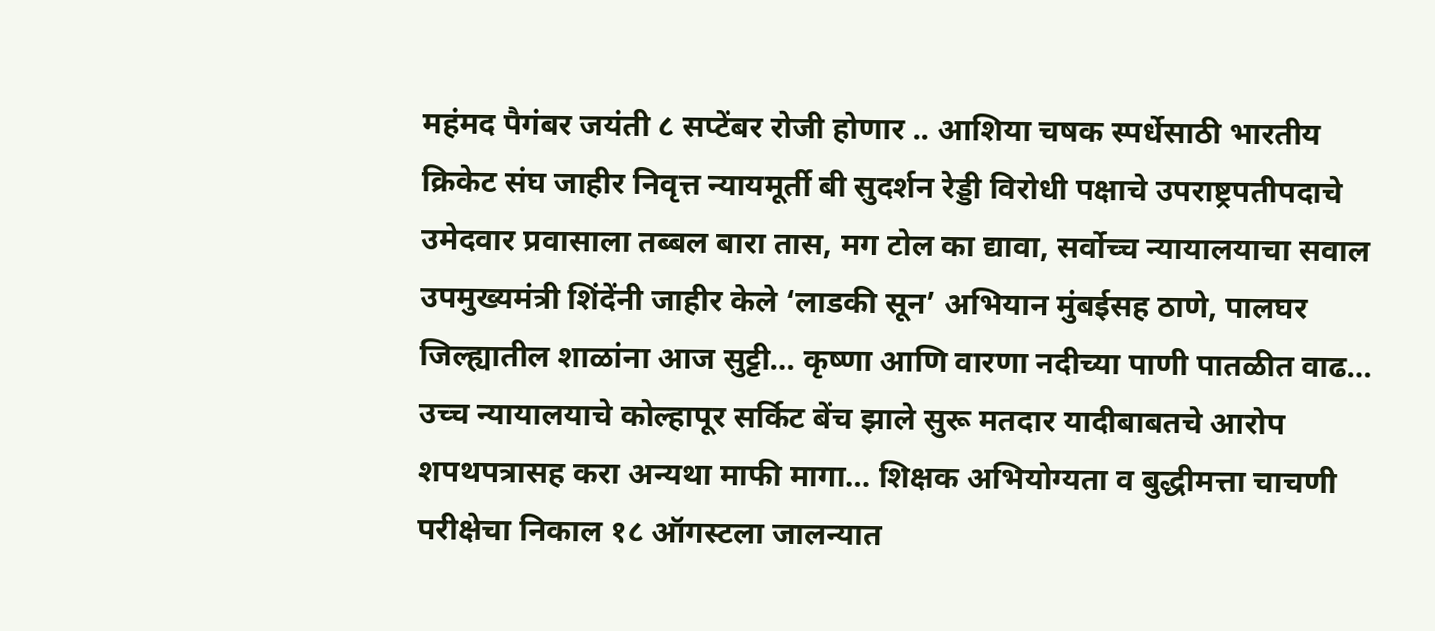महंमद पैगंबर जयंती ८ सप्टेंबर रोजी होणार .. आशिया चषक स्पर्धेसाठी भारतीय क्रिकेट संघ जाहीर निवृत्त न्यायमूर्ती बी सुदर्शन रेड्डी विरोधी पक्षाचे उपराष्ट्रपतीपदाचे उमेदवार प्रवासाला तब्बल बारा तास, मग टोल का द्यावा, सर्वोच्च न्यायालयाचा सवाल उपमुख्यमंत्री शिंदेंनी जाहीर केले ‘लाडकी सून’ अभियान मुंबईसह ठाणे, पालघर जिल्ह्यातील शाळांना आज सुट्टी… कृष्णा आणि वारणा नदीच्या पाणी पातळीत वाढ… उच्च न्यायालयाचे कोल्हापूर सर्किट बेंच झाले सुरू मतदार यादीबाबतचे आरोप शपथपत्रासह करा अन्यथा माफी मागा… शिक्षक अभियोग्यता व बुद्धीमत्ता चाचणी परीक्षेचा निकाल १८ ऑगस्टला जालन्यात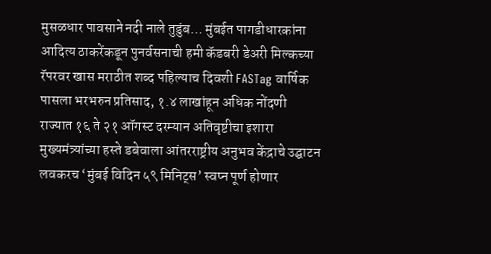मुसळधार पावसाने नदी नाले तुडुंब… मुंबईत पागडीधारकांना आदित्य ठाकरेंकडून पुनर्वसनाची हमी कॅडबरी डेअरी मिल्कच्या रॅपरवर खास मराठीत शब्द पहिल्याच दिवशी FASTag वार्षिक पासला भरभरुन प्रतिसाद, १.४ लाखांहून अधिक नोंदणी राज्यात १६ ते २१ ऑगस्ट दरम्यान अतिवृष्टीचा इशारा मुख्यमंत्र्यांच्या हस्ते डबेवाला आंतरराष्ट्रीय अनुभव केंद्राचे उद्घाटन लवकरच ‘मुंबई विदिन ५९ मिनिट्स’ स्वप्न पूर्ण होणार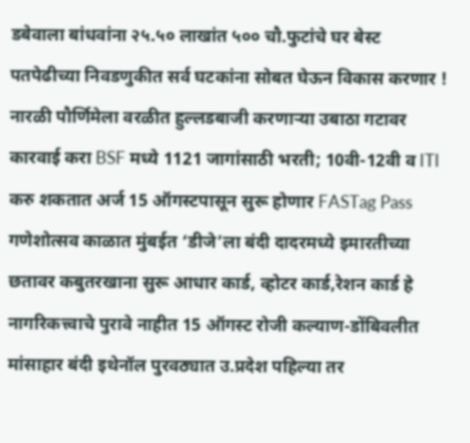डबेवाला बांधवांना २५.५० लाखांत ५०० चौ.फुटांचे घर बेस्ट पतपेढीच्या निवडणुकीत सर्व घटकांना सोबत घेऊन विकास करणार ! नारळी पौर्णिमेला वरळीत हुल्लडबाजी करणाऱ्या उबाठा गटावर कारवाई करा BSF मध्ये 1121 जागांसाठी भरती; 10वी-12वी व ITI करु शकतात अर्ज 15 ऑगस्टपासून सुरू होणार FASTag Pass गणेशोत्सव काळात मुंबईत ‘डीजे’ला बंदी दादरमध्ये इमारतीच्या छतावर कबुतरखाना सुरू आधार कार्ड, व्होटर कार्ड,रेशन कार्ड हे नागरिकत्त्वाचे पुरावे नाहीत 15 ऑगस्ट रोजी कल्याण-डोंबिवलीत मांसाहार बंदी इथेनॉल पुरवठ्यात उ.प्रदेश पहिल्या तर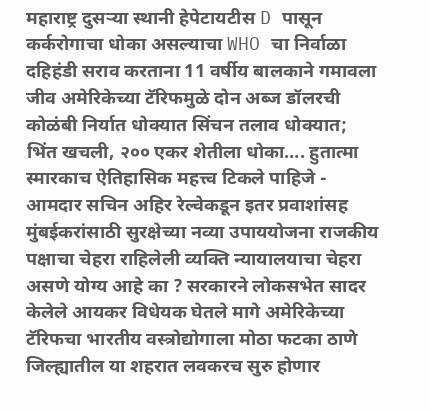महाराष्ट्र दुसर्‍या स्थानी हेपेटायटीस D पासून कर्करोगाचा धोका असल्याचा WHO चा निर्वाळा दहिहंडी सराव करताना 11 वर्षीय बालकाने गमावला जीव अमेरिकेच्या टॅरिफमुळे दोन अब्ज डॉलरची कोळंबी निर्यात धोक्यात सिंचन तलाव धोक्यात; भिंत खचली, २०० एकर शेतीला धोका…. हुतात्मा स्मारकाच ऐतिहासिक महत्त्व टिकले पाहिजे - आमदार सचिन अहिर रेल्वेकडून इतर प्रवाशांसह मुंबईकरांसाठी सुरक्षेच्या नव्या उपाययोजना राजकीय पक्षाचा चेहरा राहिलेली व्यक्ति न्यायालयाचा चेहरा असणे योग्य आहे का ? सरकारने लोकसभेत सादर केलेले आयकर विधेयक घेतले मागे अमेरिकेच्या टॅरिफचा भारतीय वस्त्रोद्योगाला मोठा फटका ठाणे जिल्ह्यातील या शहरात लवकरच सुरु होणार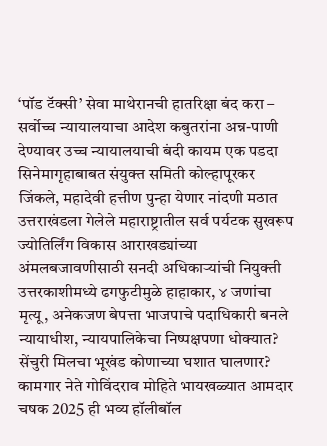‘पॉड टॅक्सी’ सेवा माथेरानची हातरिक्षा बंद करा – सर्वोच्च न्यायालयाचा आदेश कबुतरांना अन्न-पाणी देण्यावर उच्च न्यायालयाची बंदी कायम एक पडदा सिनेमागृहाबाबत संयुक्त समिती कोल्हापूरकर जिंकले, महादेवी हत्तीण पुन्हा येणार नांदणी मठात उत्तराखंडला गेलेले महाराष्ट्रातील सर्व पर्यटक सुखरूप ज्योतिर्लिंग विकास आराखड्यांच्या अंमलबजावणीसाठी सनदी अधिकाऱ्यांची नियुक्ती उत्तरकाशीमध्ये ढगफुटीमुळे हाहाकार, ४ जणांचा मृत्यू, अनेकजण बेपत्ता भाजपाचे पदाधिकारी बनले न्यायाधीश, न्यायपालिकेचा निष्पक्षपणा धोक्यात? सेंचुरी मिलचा भूखंड कोणाच्या घशात घालणार? कामगार नेते गोविंदराव मोहिते‌ भायखळ्यात आमदार चषक 2025 ही भव्य हॉलीबॉल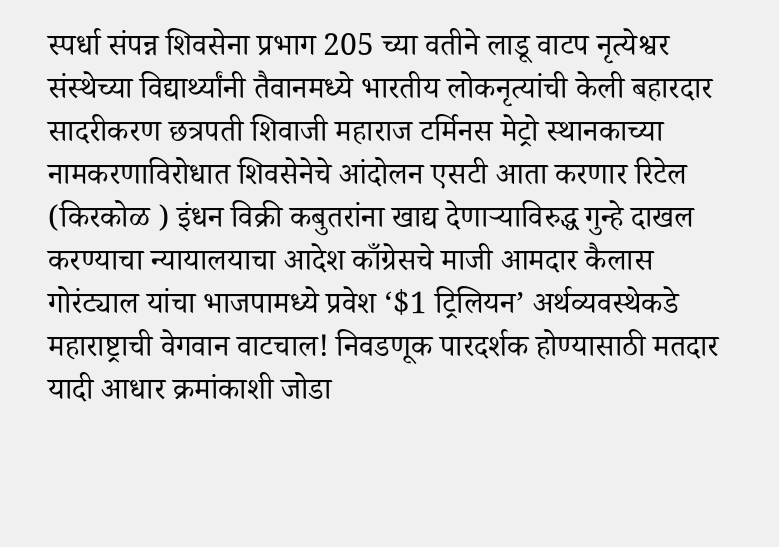स्पर्धा संपन्न शिवसेना प्रभाग 205 च्या वतीने लाडू वाटप नृत्येश्वर संस्थेच्या विद्यार्थ्यांनी तैवानमध्ये भारतीय लोकनृत्यांची केली बहारदार सादरीकरण छत्रपती शिवाजी महाराज टर्मिनस मेट्रो स्थानकाच्या नामकरणाविरोधात शिवसेनेचे आंदोलन एसटी आता करणार रिटेल (किरकोळ ) इंधन विक्री कबुतरांना खाद्य देणार्‍याविरुद्ध गुन्हे दाखल करण्याचा न्यायालयाचा आदेश काँग्रेसचे माजी आमदार कैलास गोरंट्याल यांचा भाजपामध्ये प्रवेश ‘$1 ट्रिलियन’ अर्थव्यवस्थेकडे महाराष्ट्राची वेगवान वाटचाल! निवडणूक पारदर्शक होण्यासाठी मतदार यादी आधार क्रमांकाशी जोडा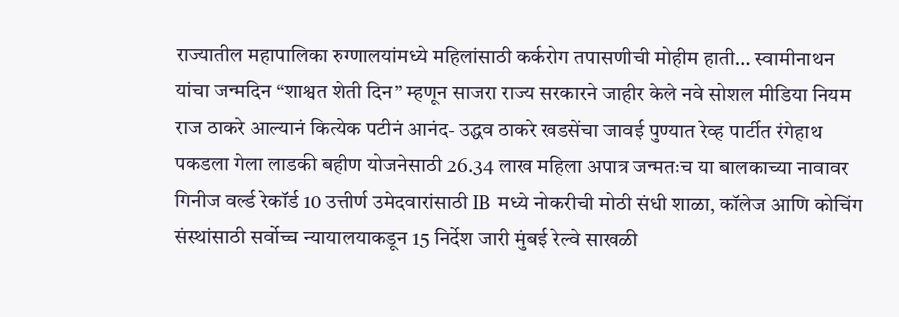राज्यातील महापालिका रुग्णालयांमध्ये महिलांसाठी कर्करोग तपासणीची मोहीम हाती… स्वामीनाथन यांचा जन्मदिन “शाश्वत शेती दिन” म्हणून साजरा राज्य सरकारने जाहीर केले नवे सोशल मीडिया नियम राज ठाकरे आल्यानं कित्येक पटीनं आनंद- उद्धव ठाकरे खडसेंचा जावई पुण्यात रेव्ह पार्टीत रंगेहाथ पकडला गेला लाडकी बहीण योजनेसाठी 26.34 लाख महिला अपात्र जन्मतःच या बालकाच्या नावावर गिनीज वर्ल्ड रेकॉर्ड 10 उत्तीर्ण उमेदवारांसाठी IB मध्ये नोकरीची मोठी संधी शाळा, कॉलेज आणि कोचिंग संस्थांसाठी सर्वोच्च न्यायालयाकडून 15 निर्देश जारी मुंबई रेल्वे साखळी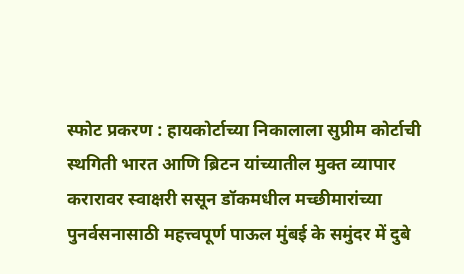स्फोट प्रकरण : हायकोर्टाच्या निकालाला सुप्रीम कोर्टाची स्थगिती भारत आणि ब्रिटन यांच्यातील मुक्त व्यापार करारावर स्वाक्षरी ससून डॉकमधील मच्छीमारांच्या पुनर्वसनासाठी महत्त्वपूर्ण पाऊल मुंबई के समुंदर में दुबे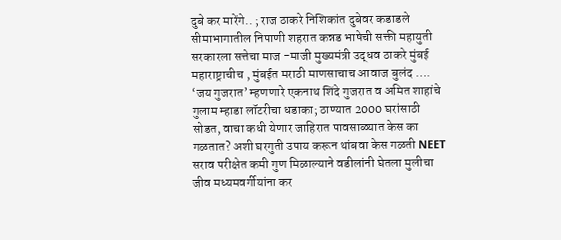दुबे कर मारेंगे.. ; राज ठाकरे निशिकांत दुबेवर कडाडले सीमाभागातील निपाणी शहरात कन्नड भाषेची सक्ती महायुती सरकारला सत्तेचा माज -माजी मुख्यमंत्री उद्धव ठाकरे मुंबई महाराष्ट्राचीच , मुंबईत मराठी माणसाचाच आवाज बुलंद …. ‘जय गुजरात’ म्हणणारे एकनाथ शिंदे गुजरात व अमित शाहांचे गुलाम म्हाडा लॉटरीचा धडाका; ठाण्यात 2000 घरांसाठी सोडत, वाचा कधी येणार जाहिरात पावसाळ्यात केस का गळतात? अशी घरगुती उपाय करून थांबवा केस गळती NEET सराव परीक्षेत कमी गुण मिळाल्याने वडीलांनी घेतला मुलीचा जीव मध्यमवर्गीयांना कर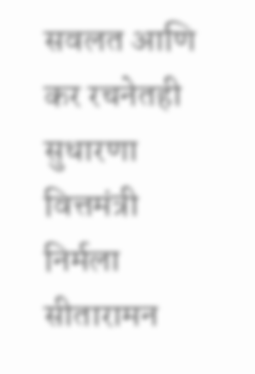सवलत आणि कर रचनेतही सुधारणा वित्तमंत्री निर्मला सीतारामन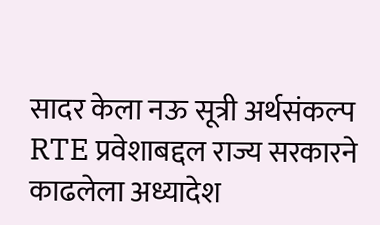सादर केला नऊ सूत्री अर्थसंकल्प RTE प्रवेशाबद्दल राज्य सरकारने काढलेला अध्यादेश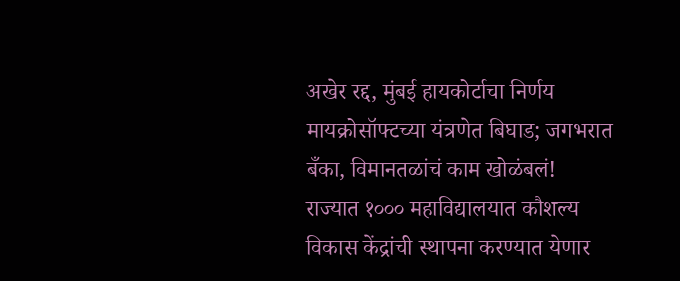अखेर रद्द, मुंबई हायकोर्टाचा निर्णय मायक्रोसॉफ्टच्या यंत्रणेत बिघाड; जगभरात बँका, विमानतळांचं काम खोळंबलं! राज्यात १००० महाविद्यालयात कौशल्य विकास केंद्रांची स्थापना करण्यात येणार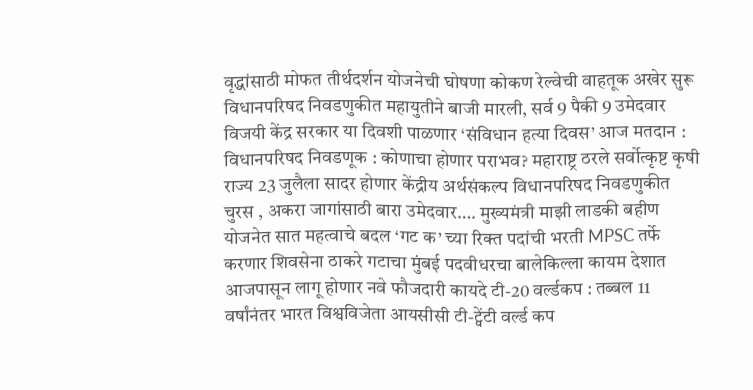वृद्धांसाठी मोफत तीर्थदर्शन योजनेची घोषणा कोकण रेल्वेची वाहतूक अखेर सुरू विधानपरिषद निवडणुकीत महायुतीने बाजी मारली, सर्व 9 पैकी 9 उमेदवार विजयी केंद्र सरकार या दिवशी पाळणार ‘संविधान हत्या दिवस’ आज मतदान : विधानपरिषद निवडणूक : कोणाचा होणार पराभव? महाराष्ट्र ठरले सर्वोत्कृष्ट कृषी राज्य 23 जुलैला सादर होणार केंद्रीय अर्थसंकल्प विधानपरिषद निवडणुकीत चुरस , अकरा जागांसाठी बारा उमेदवार…. मुख्यमंत्री माझी लाडकी बहीण योजनेत सात महत्वाचे बदल ‘गट क’ च्या रिक्त पदांची भरती MPSC तर्फे करणार शिवसेना ठाकरे गटाचा मुंबई पदवीधरचा बालेकिल्ला कायम देशात आजपासून लागू होणार नवे फौजदारी कायदे टी-20 वर्ल्डकप : तब्बल 11 वर्षांनंतर भारत विश्वविजेता आयसीसी टी-ट्वेंटी वर्ल्ड कप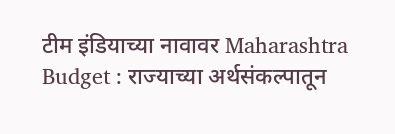टीम इंडियाच्या नावावर Maharashtra Budget : राज्याच्या अर्थसंकल्पातून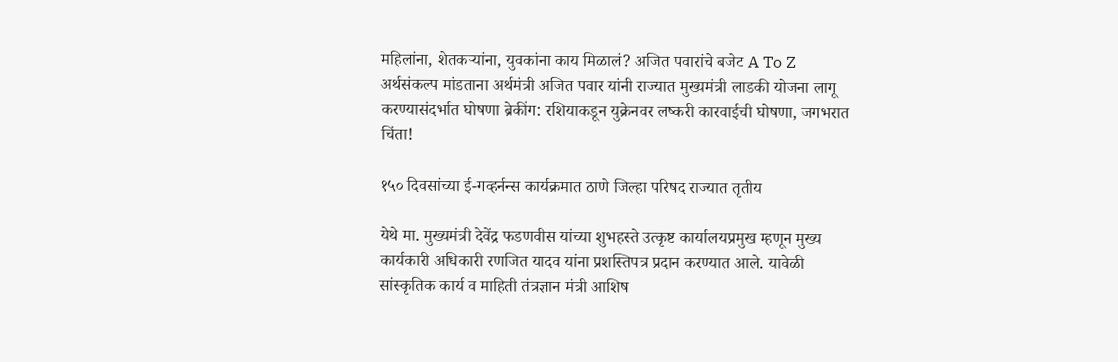महिलांना, शेतकऱ्यांना, युवकांना काय मिळालं? अजित पवारांचे बजेट A To Z अर्थसंकल्प मांडताना अर्थमंत्री अजित पवार यांनी राज्यात मुख्यमंत्री लाडकी योजना लागू करण्यासंदर्भात घोषणा ब्रेकींग: रशियाकडून युक्रेनवर लष्करी कारवाईची घोषणा, जगभरात चिंता!

१५० दिवसांच्या ई-गव्हर्नन्स कार्यक्रमात ठाणे जिल्हा परिषद राज्यात तृतीय

येथे मा. मुख्यमंत्री देवेंद्र फडणवीस यांच्या शुभहस्ते उत्कृष्ट कार्यालयप्रमुख म्हणून मुख्य कार्यकारी अधिकारी रणजित यादव यांना प्रशस्तिपत्र प्रदान करण्यात आले. यावेळी सांस्कृतिक कार्य व माहिती तंत्रज्ञान मंत्री आशिष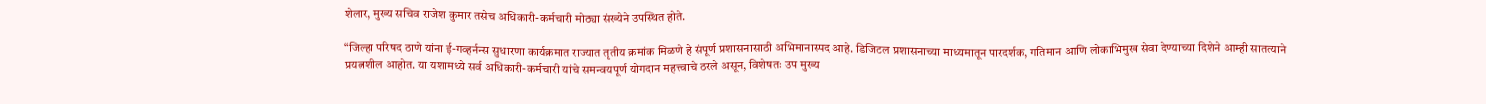शेलार, मुख्य सचिव राजेश कुमार तसेच अधिकारी-कर्मचारी मोठ्या संख्येने उपस्थित होते.

“जिल्हा परिषद ठाणे यांना ई-गव्हर्नन्स सुधारणा कार्यक्रमात राज्यात तृतीय क्रमांक मिळणे हे संपूर्ण प्रशासनासाठी अभिमानास्पद आहे. डिजिटल प्रशासनाच्या माध्यमातून पारदर्शक, गतिमान आणि लोकाभिमुख सेवा देण्याच्या दिशेने आम्ही सातत्याने प्रयत्नशील आहोत. या यशामध्ये सर्व अधिकारी-कर्मचारी यांचे समन्वयपूर्ण योगदान महत्त्वाचे ठरले असून, विशेषतः उप मुख्य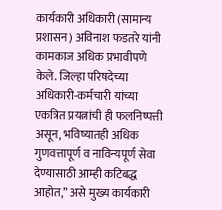कार्यकारी अधिकारी (सामान्य प्रशासन) अविनाश फडतरे यांनी कामकाज अधिक प्रभावीपणे केले. जिल्हा परिषदेच्या अधिकारी-कर्मचारी यांच्या एकत्रित प्रयत्नांची ही फलनिष्पत्ती असून, भविष्यातही अधिक गुणवत्तापूर्ण व नाविन्यपूर्ण सेवा देण्यासाठी आम्ही कटिबद्ध आहोत,” असे मुख्य कार्यकारी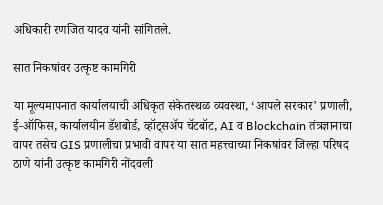अधिकारी रणजित यादव यांनी सांगितले.

सात निकषांवर उत्कृष्ट कामगिरी

या मूल्यमापनात कार्यालयाची अधिकृत संकेतस्थळ व्यवस्था, ‘आपले सरकार’ प्रणाली, ई-ऑफिस, कार्यालयीन डॅशबोर्ड, व्हॉट्सअ‍ॅप चॅटबॉट, AI व Blockchain तंत्रज्ञानाचा वापर तसेच GIS प्रणालीचा प्रभावी वापर या सात महत्त्वाच्या निकषांवर जिल्हा परिषद ठाणे यांनी उत्कृष्ट कामगिरी नोंदवली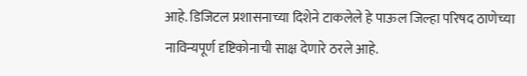आहे. डिजिटल प्रशासनाच्या दिशेने टाकलेले हे पाऊल जिल्हा परिषद ठाणेच्या नाविन्यपूर्ण दृष्टिकोनाची साक्ष देणारे ठरले आहे.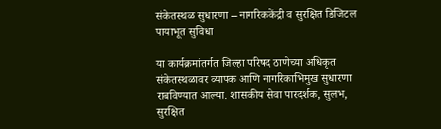संकेतस्थळ सुधारणा – नागरिककेंद्री व सुरक्षित डिजिटल पायाभूत सुविधा

या कार्यक्रमांतर्गत जिल्हा परिषद ठाणेच्या अधिकृत संकेतस्थळावर व्यापक आणि नागरिकाभिमुख सुधारणा राबविण्यात आल्या. शासकीय सेवा पारदर्शक, सुलभ, सुरक्षित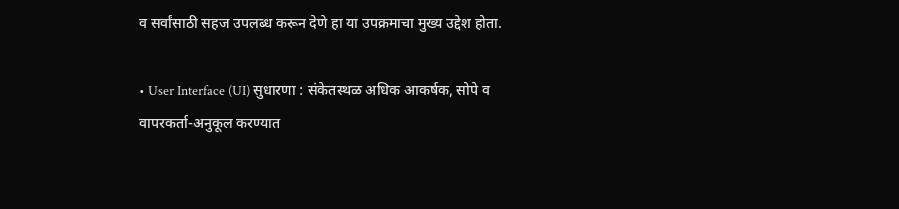व सर्वांसाठी सहज उपलब्ध करून देणे हा या उपक्रमाचा मुख्य उद्देश होता.

• User Interface (UI) सुधारणा : संकेतस्थळ अधिक आकर्षक, सोपे व वापरकर्ता-अनुकूल करण्यात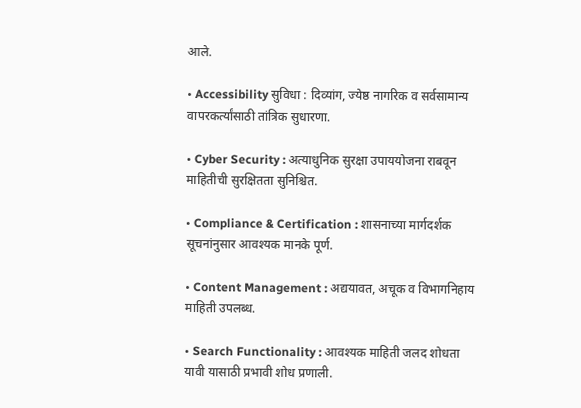आले.

• Accessibility सुविधा : दिव्यांग, ज्येष्ठ नागरिक व सर्वसामान्य वापरकर्त्यांसाठी तांत्रिक सुधारणा.

• Cyber Security : अत्याधुनिक सुरक्षा उपाययोजना राबवून माहितीची सुरक्षितता सुनिश्चित.

• Compliance & Certification : शासनाच्या मार्गदर्शक सूचनांनुसार आवश्यक मानके पूर्ण.

• Content Management : अद्ययावत, अचूक व विभागनिहाय माहिती उपलब्ध.

• Search Functionality : आवश्यक माहिती जलद शोधता यावी यासाठी प्रभावी शोध प्रणाली.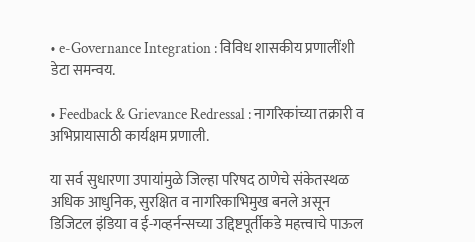• e-Governance Integration : विविध शासकीय प्रणालींशी डेटा समन्वय.

• Feedback & Grievance Redressal : नागरिकांच्या तक्रारी व अभिप्रायासाठी कार्यक्षम प्रणाली.

या सर्व सुधारणा उपायांमुळे जिल्हा परिषद ठाणेचे संकेतस्थळ अधिक आधुनिक, सुरक्षित व नागरिकाभिमुख बनले असून डिजिटल इंडिया व ई-गव्हर्नन्सच्या उद्दिष्टपूर्तीकडे महत्त्वाचे पाऊल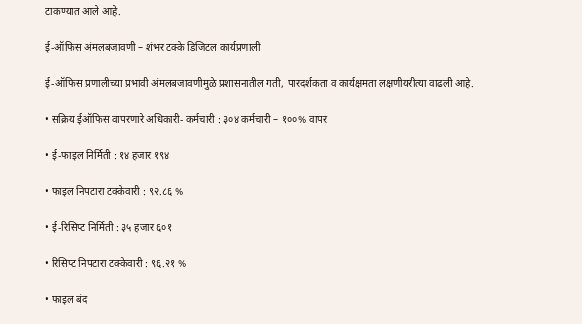टाकण्यात आले आहे.

ई-ऑफिस अंमलबजावणी – शंभर टक्के डिजिटल कार्यप्रणाली

ई-ऑफिस प्रणालीच्या प्रभावी अंमलबजावणीमुळे प्रशासनातील गती, पारदर्शकता व कार्यक्षमता लक्षणीयरीत्या वाढली आहे.

• सक्रिय ईऑफिस वापरणारे अधिकारी- कर्मचारी : ३०४ कर्मचारी – १००% वापर

• ई-फाइल निर्मिती : १४ हजार १९४

• फाइल निपटारा टक्केवारी : ९२.८६ %

• ई-रिसिप्ट निर्मिती : ३५ हजार ६०१

• रिसिप्ट निपटारा टक्केवारी : ९६.२१ %

• फाइल बंद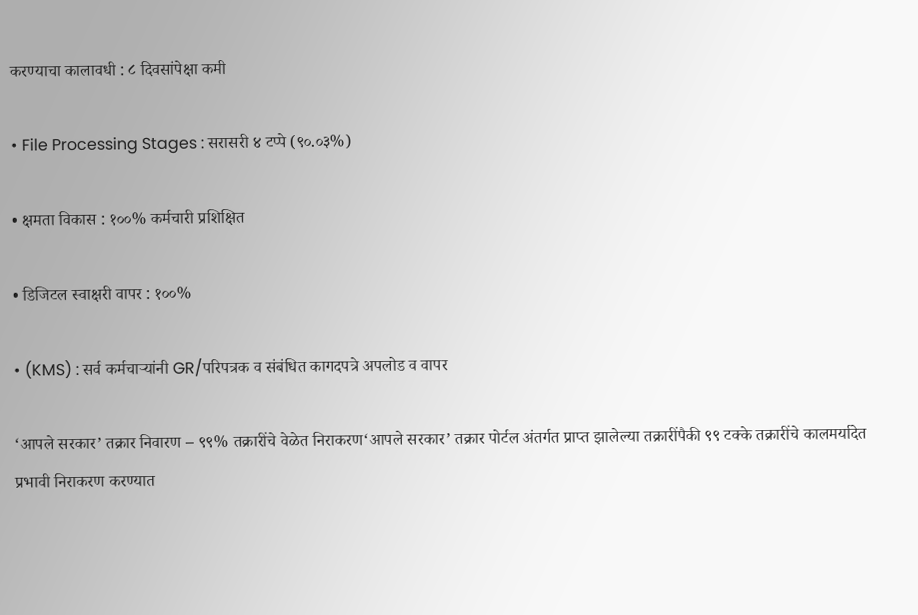करण्याचा कालावधी : ८ दिवसांपेक्षा कमी

• File Processing Stages : सरासरी ४ टप्पे (९०.०३%)

• क्षमता विकास : १००% कर्मचारी प्रशिक्षित

• डिजिटल स्वाक्षरी वापर : १००%

• (KMS) : सर्व कर्मचाऱ्यांनी GR/परिपत्रक व संबंधित कागदपत्रे अपलोड व वापर

‘आपले सरकार’ तक्रार निवारण – ९९% तक्रारींचे वेळेत निराकरण‘आपले सरकार’ तक्रार पोर्टल अंतर्गत प्राप्त झालेल्या तक्रारींपैकी ९९ टक्के तक्रारींचे कालमर्यादेत प्रभावी निराकरण करण्यात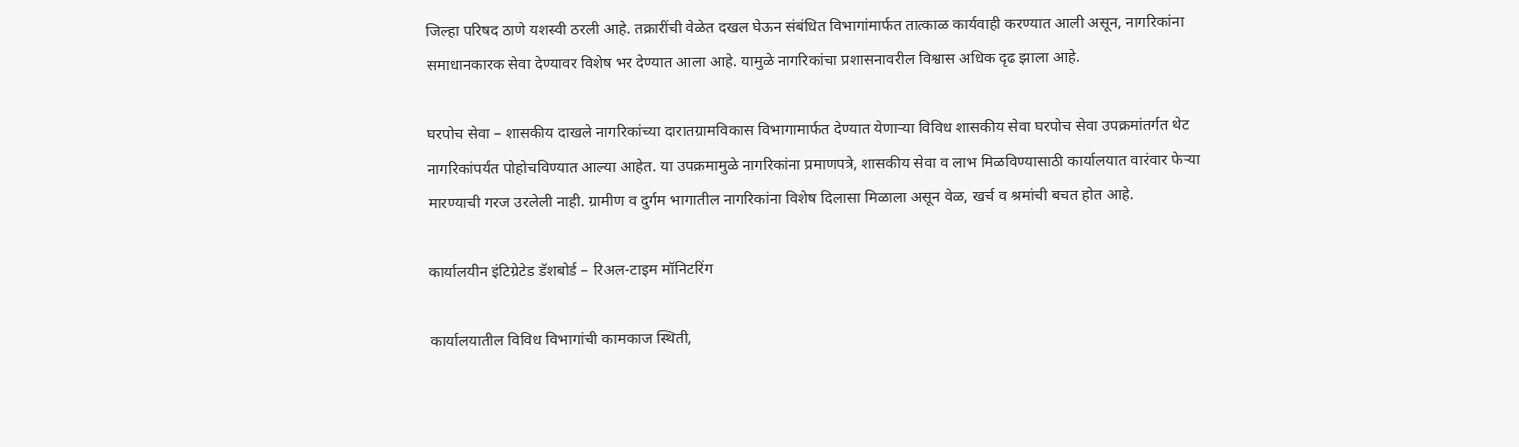जिल्हा परिषद ठाणे यशस्वी ठरली आहे. तक्रारींची वेळेत दखल घेऊन संबंधित विभागांमार्फत तात्काळ कार्यवाही करण्यात आली असून, नागरिकांना समाधानकारक सेवा देण्यावर विशेष भर देण्यात आला आहे. यामुळे नागरिकांचा प्रशासनावरील विश्वास अधिक दृढ झाला आहे.

घरपोच सेवा – शासकीय दाखले नागरिकांच्या दारातग्रामविकास विभागामार्फत देण्यात येणाऱ्या विविध शासकीय सेवा घरपोच सेवा उपक्रमांतर्गत थेट नागरिकांपर्यंत पोहोचविण्यात आल्या आहेत. या उपक्रमामुळे नागरिकांना प्रमाणपत्रे, शासकीय सेवा व लाभ मिळविण्यासाठी कार्यालयात वारंवार फेऱ्या मारण्याची गरज उरलेली नाही. ग्रामीण व दुर्गम भागातील नागरिकांना विशेष दिलासा मिळाला असून वेळ, खर्च व श्रमांची बचत होत आहे.

कार्यालयीन इंटिग्रेटेड डॅशबोर्ड – रिअल-टाइम मॉनिटरिंग

कार्यालयातील विविध विभागांची कामकाज स्थिती,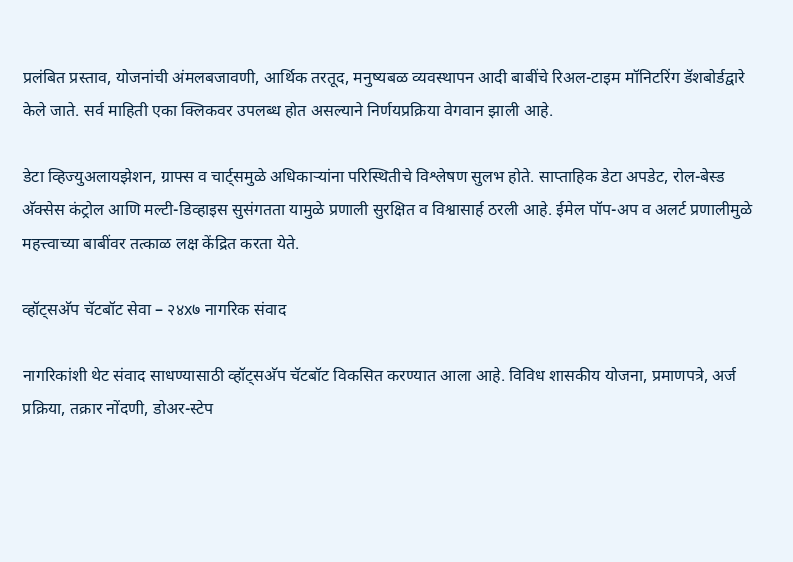प्रलंबित प्रस्ताव, योजनांची अंमलबजावणी, आर्थिक तरतूद, मनुष्यबळ व्यवस्थापन आदी बाबींचे रिअल-टाइम मॉनिटरिंग डॅशबोर्डद्वारे केले जाते. सर्व माहिती एका क्लिकवर उपलब्ध होत असल्याने निर्णयप्रक्रिया वेगवान झाली आहे.

डेटा व्हिज्युअलायझेशन, ग्राफ्स व चार्ट्समुळे अधिकाऱ्यांना परिस्थितीचे विश्लेषण सुलभ होते. साप्ताहिक डेटा अपडेट, रोल-बेस्ड अ‍ॅक्सेस कंट्रोल आणि मल्टी-डिव्हाइस सुसंगतता यामुळे प्रणाली सुरक्षित व विश्वासार्ह ठरली आहे. ईमेल पॉप-अप व अलर्ट प्रणालीमुळे महत्त्वाच्या बाबींवर तत्काळ लक्ष केंद्रित करता येते.

व्हॉट्सअ‍ॅप चॅटबॉट सेवा – २४x७ नागरिक संवाद

नागरिकांशी थेट संवाद साधण्यासाठी व्हॉट्सअ‍ॅप चॅटबॉट विकसित करण्यात आला आहे. विविध शासकीय योजना, प्रमाणपत्रे, अर्ज प्रक्रिया, तक्रार नोंदणी, डोअर-स्टेप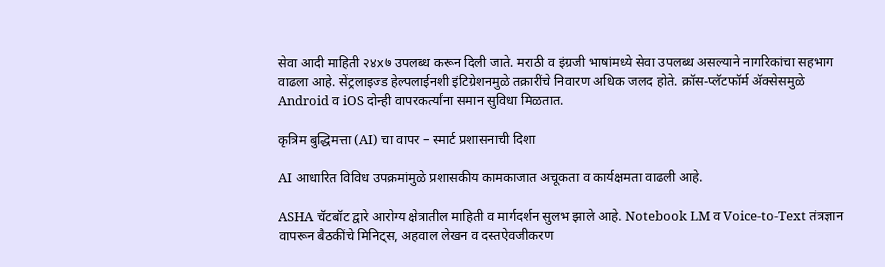सेवा आदी माहिती २४x७ उपलब्ध करून दिली जाते. मराठी व इंग्रजी भाषांमध्ये सेवा उपलब्ध असल्याने नागरिकांचा सहभाग वाढला आहे. सेंट्रलाइज्ड हेल्पलाईनशी इंटिग्रेशनमुळे तक्रारींचे निवारण अधिक जलद होते. क्रॉस-प्लॅटफॉर्म अ‍ॅक्सेसमुळे Android व iOS दोन्ही वापरकर्त्यांना समान सुविधा मिळतात.

कृत्रिम बुद्धिमत्ता (AI) चा वापर – स्मार्ट प्रशासनाची दिशा

AI आधारित विविध उपक्रमांमुळे प्रशासकीय कामकाजात अचूकता व कार्यक्षमता वाढली आहे.

ASHA चॅटबॉट द्वारे आरोग्य क्षेत्रातील माहिती व मार्गदर्शन सुलभ झाले आहे. Notebook LM व Voice-to-Text तंत्रज्ञान वापरून बैठकींचे मिनिट्स, अहवाल लेखन व दस्तऐवजीकरण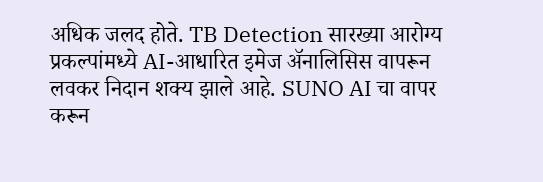अधिक जलद होते. TB Detection सारख्या आरोग्य प्रकल्पांमध्ये AI-आधारित इमेज अ‍ॅनालिसिस वापरून लवकर निदान शक्य झाले आहे. SUNO AI चा वापर करून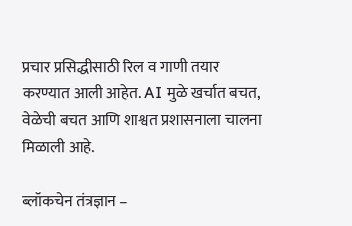प्रचार प्रसिद्धीसाठी रिल व गाणी तयार करण्यात आली आहेत. AI मुळे खर्चात बचत, वेळेची बचत आणि शाश्वत प्रशासनाला चालना मिळाली आहे.

ब्लॉकचेन तंत्रज्ञान –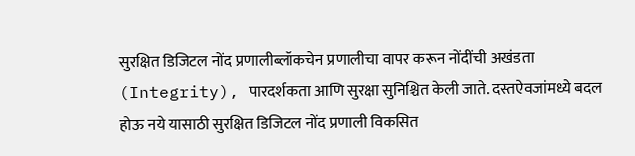सुरक्षित डिजिटल नोंद प्रणालीब्लॉकचेन प्रणालीचा वापर करून नोंदींची अखंडता (Integrity), पारदर्शकता आणि सुरक्षा सुनिश्चित केली जाते. दस्तऐवजांमध्ये बदल होऊ नये यासाठी सुरक्षित डिजिटल नोंद प्रणाली विकसित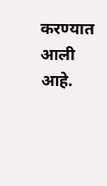करण्यात आली आहे.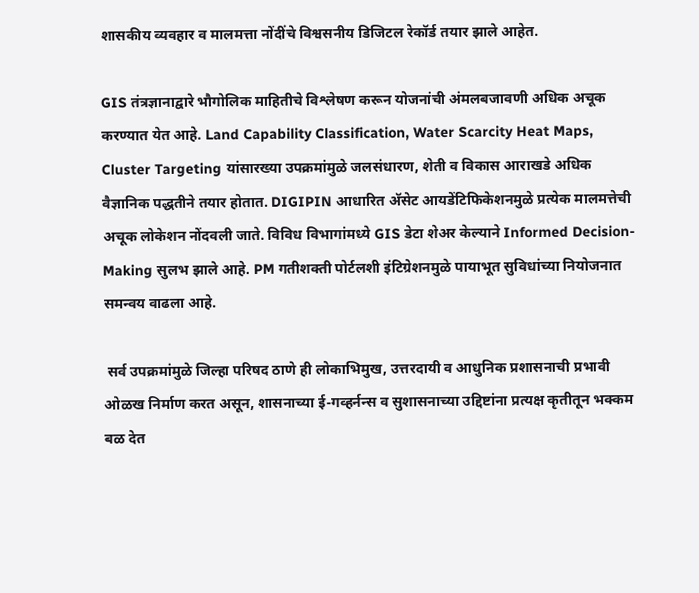शासकीय व्यवहार व मालमत्ता नोंदींचे विश्वसनीय डिजिटल रेकॉर्ड तयार झाले आहेत.

GIS तंत्रज्ञानाद्वारे भौगोलिक माहितीचे विश्लेषण करून योजनांची अंमलबजावणी अधिक अचूक करण्यात येत आहे. Land Capability Classification, Water Scarcity Heat Maps, Cluster Targeting यांसारख्या उपक्रमांमुळे जलसंधारण, शेती व विकास आराखडे अधिक वैज्ञानिक पद्धतीने तयार होतात. DIGIPIN आधारित अ‍ॅसेट आयडेंटिफिकेशनमुळे प्रत्येक मालमत्तेची अचूक लोकेशन नोंदवली जाते. विविध विभागांमध्ये GIS डेटा शेअर केल्याने Informed Decision-Making सुलभ झाले आहे. PM गतीशक्ती पोर्टलशी इंटिग्रेशनमुळे पायाभूत सुविधांच्या नियोजनात समन्वय वाढला आहे.

 सर्व उपक्रमांमुळे जिल्हा परिषद ठाणे ही लोकाभिमुख, उत्तरदायी व आधुनिक प्रशासनाची प्रभावी ओळख निर्माण करत असून, शासनाच्या ई-गव्हर्नन्स व सुशासनाच्या उद्दिष्टांना प्रत्यक्ष कृतीतून भक्कम बळ देत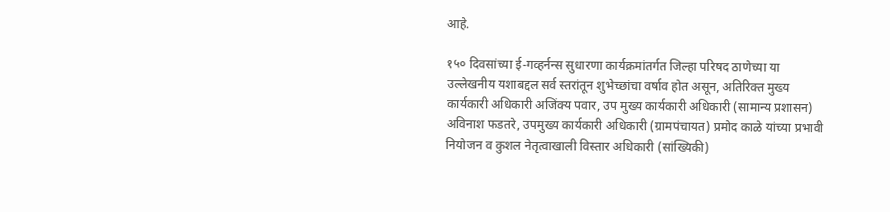आहे.

१५० दिवसांच्या ई-गव्हर्नन्स सुधारणा कार्यक्रमांतर्गत जिल्हा परिषद ठाणेच्या या उल्लेखनीय यशाबद्दल सर्व स्तरांतून शुभेच्छांचा वर्षाव होत असून, अतिरिक्त मुख्य कार्यकारी अधिकारी अजिंक्य पवार, उप मुख्य कार्यकारी अधिकारी (सामान्य प्रशासन) अविनाश फडतरे, उपमुख्य कार्यकारी अधिकारी (ग्रामपंचायत) प्रमोद काळे यांच्या प्रभावी नियोजन व कुशल नेतृत्वाखाली विस्तार अधिकारी (सांख्यिकी)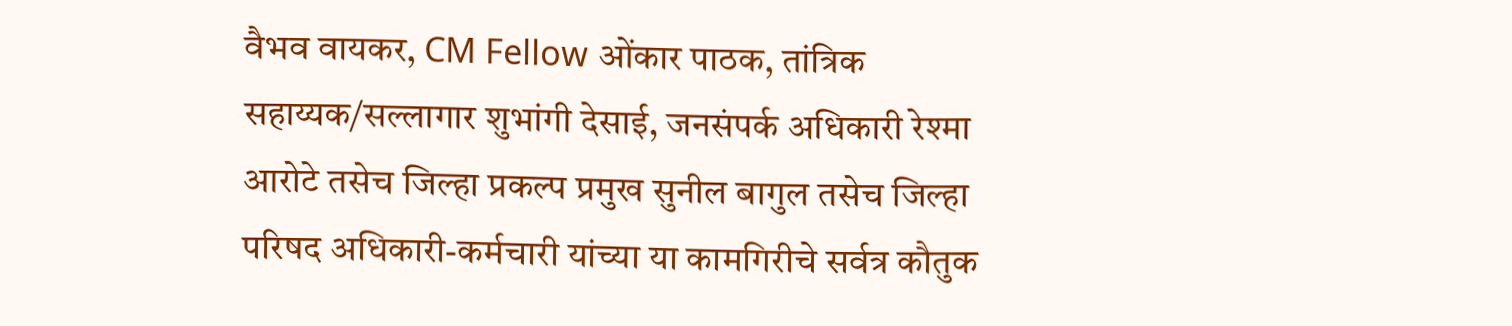वैभव वायकर, CM Fellow ओंकार पाठक, तांत्रिक सहाय्यक/सल्लागार शुभांगी देसाई, जनसंपर्क अधिकारी रेश्मा आरोटे तसेच जिल्हा प्रकल्प प्रमुख सुनील बागुल तसेच जिल्हा परिषद अधिकारी-कर्मचारी यांच्या या कामगिरीचे सर्वत्र कौतुक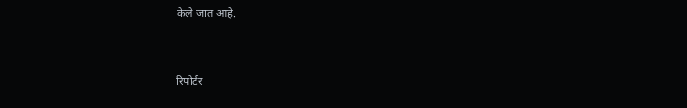केले जात आहे.


रिपोर्टर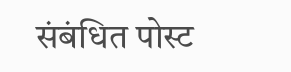संबंधित पोस्ट